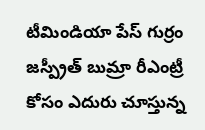టీమిండియా పేస్ గుర్రం జస్ప్రీత్ బుమ్రా రీఎంట్రీ కోసం ఎదురు చూస్తున్న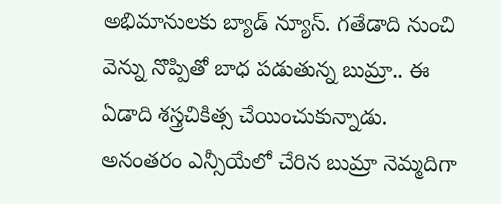అభిమానులకు బ్యాడ్ న్యూస్. గతేడాది నుంచి వెన్ను నొప్పితో బాధ పడుతున్న బుమ్రా.. ఈ ఏడాది శస్త్రచికిత్స చేయించుకున్నాడు. అనంతరం ఎన్సీయేలో చేరిన బుమ్రా నెమ్మదిగా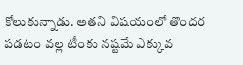కోలుకున్నాడు. అతని విషయంలో తొందర పడటం వల్ల టీంకు నష్టమే ఎక్కువ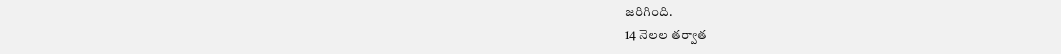జరిగింది.
14 నెలల తర్వాత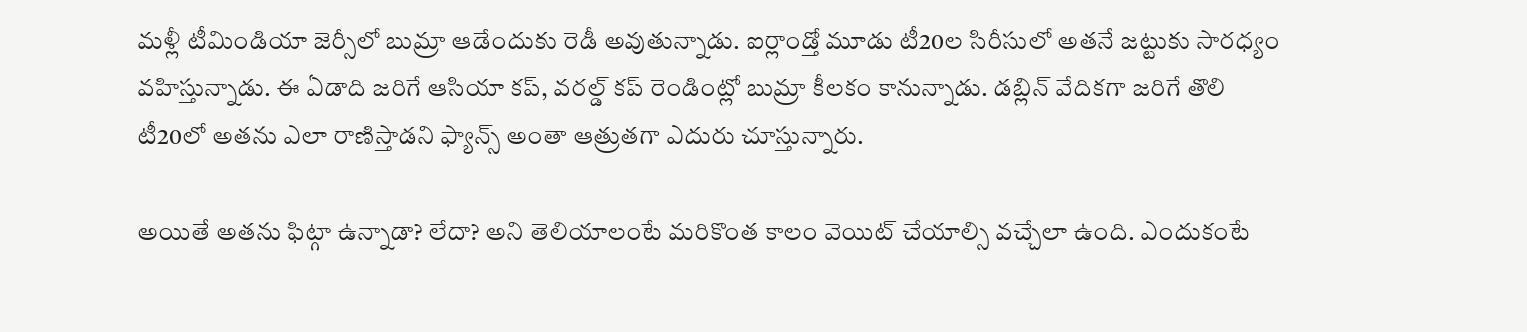మళ్లీ టీమిండియా జెర్సీలో బుమ్రా ఆడేందుకు రెడీ అవుతున్నాడు. ఐర్లాండ్తో మూడు టీ20ల సిరీసులో అతనే జట్టుకు సారధ్యం వహిస్తున్నాడు. ఈ ఏడాది జరిగే ఆసియా కప్, వరల్డ్ కప్ రెండింట్లో బుమ్రా కీలకం కానున్నాడు. డబ్లిన్ వేదికగా జరిగే తొలి టీ20లో అతను ఎలా రాణిస్తాడని ఫ్యాన్స్ అంతా ఆత్రుతగా ఎదురు చూస్తున్నారు.

అయితే అతను ఫిట్గా ఉన్నాడా? లేదా? అని తెలియాలంటే మరికొంత కాలం వెయిట్ చేయాల్సి వచ్చేలా ఉంది. ఎందుకంటే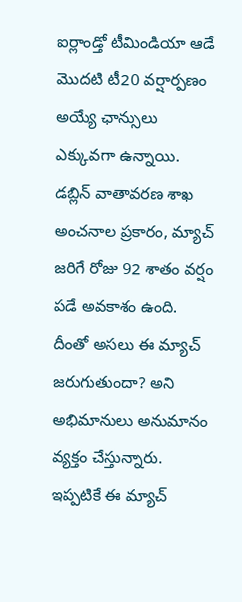ఐర్లాండ్తో టీమిండియా ఆడే మొదటి టీ20 వర్షార్పణం అయ్యే ఛాన్సులు ఎక్కువగా ఉన్నాయి. డబ్లిన్ వాతావరణ శాఖ అంచనాల ప్రకారం, మ్యాచ్ జరిగే రోజు 92 శాతం వర్షం పడే అవకాశం ఉంది.
దీంతో అసలు ఈ మ్యాచ్ జరుగుతుందా? అని అభిమానులు అనుమానం వ్యక్తం చేస్తున్నారు. ఇప్పటికే ఈ మ్యాచ్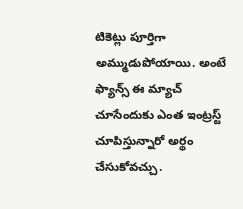టికెట్లు పూర్తిగా అమ్ముడుపోయాయి. అంటే ఫ్యాన్స్ ఈ మ్యాచ్ చూసేందుకు ఎంత ఇంట్రస్ట్ చూపిస్తున్నారో అర్థం చేసుకోవచ్చు.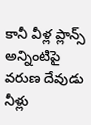కానీ వీళ్ల ప్లాన్స్ అన్నింటిపై వరుణ దేవుడు నీళ్లు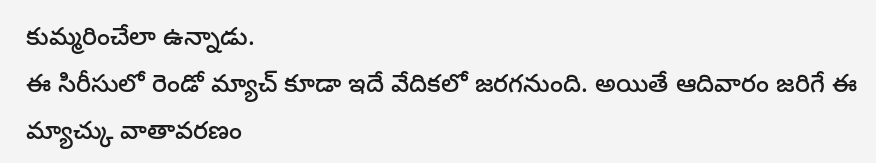కుమ్మరించేలా ఉన్నాడు.
ఈ సిరీసులో రెండో మ్యాచ్ కూడా ఇదే వేదికలో జరగనుంది. అయితే ఆదివారం జరిగే ఈ మ్యాచ్కు వాతావరణం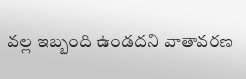వల్ల ఇబ్బంది ఉండదని వాతావరణ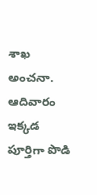శాఖ అంచనా. ఆదివారం ఇక్కడ పూర్తిగా పొడి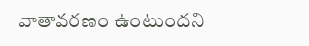వాతావరణం ఉంటుందని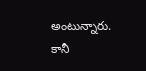అంటున్నారు. కానీ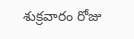శుక్రవారం రోజు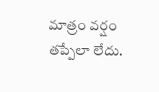మాత్రం వర్షం తప్పేలా లేదు.